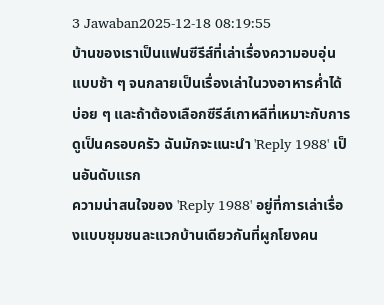3 Jawaban2025-12-18 08:19:55
บ้านของเราเป็นแฟนซีรีส์ที่เล่าเรื่องความอบอุ่นแบบช้า ๆ จนกลายเป็นเรื่องเล่าในวงอาหารค่ำได้บ่อย ๆ และถ้าต้องเลือกซีรีส์เกาหลีที่เหมาะกับการดูเป็นครอบครัว ฉันมักจะแนะนำ 'Reply 1988' เป็นอันดับแรก
ความน่าสนใจของ 'Reply 1988' อยู่ที่การเล่าเรื่องแบบชุมชนละแวกบ้านเดียวกันที่ผูกโยงคน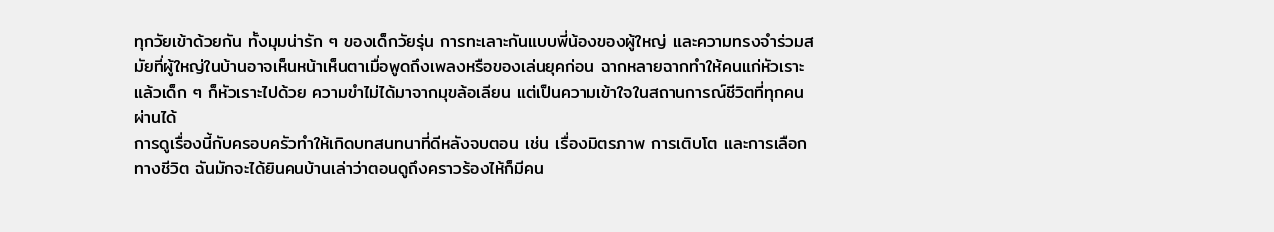ทุกวัยเข้าด้วยกัน ทั้งมุมน่ารัก ๆ ของเด็กวัยรุ่น การทะเลาะกันแบบพี่น้องของผู้ใหญ่ และความทรงจำร่วมสมัยที่ผู้ใหญ่ในบ้านอาจเห็นหน้าเห็นตาเมื่อพูดถึงเพลงหรือของเล่นยุคก่อน ฉากหลายฉากทำให้คนแก่หัวเราะแล้วเด็ก ๆ ก็หัวเราะไปด้วย ความขำไม่ได้มาจากมุขล้อเลียน แต่เป็นความเข้าใจในสถานการณ์ชีวิตที่ทุกคนผ่านได้
การดูเรื่องนี้กับครอบครัวทำให้เกิดบทสนทนาที่ดีหลังจบตอน เช่น เรื่องมิตรภาพ การเติบโต และการเลือกทางชีวิต ฉันมักจะได้ยินคนบ้านเล่าว่าตอนดูถึงคราวร้องไห้ก็มีคน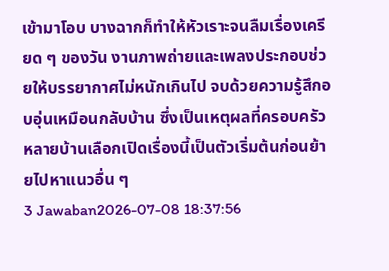เข้ามาโอบ บางฉากก็ทำให้หัวเราะจนลืมเรื่องเครียด ๆ ของวัน งานภาพถ่ายและเพลงประกอบช่วยให้บรรยากาศไม่หนักเกินไป จบด้วยความรู้สึกอบอุ่นเหมือนกลับบ้าน ซึ่งเป็นเหตุผลที่ครอบครัวหลายบ้านเลือกเปิดเรื่องนี้เป็นตัวเริ่มต้นก่อนย้ายไปหาแนวอื่น ๆ
3 Jawaban2026-07-08 18:37:56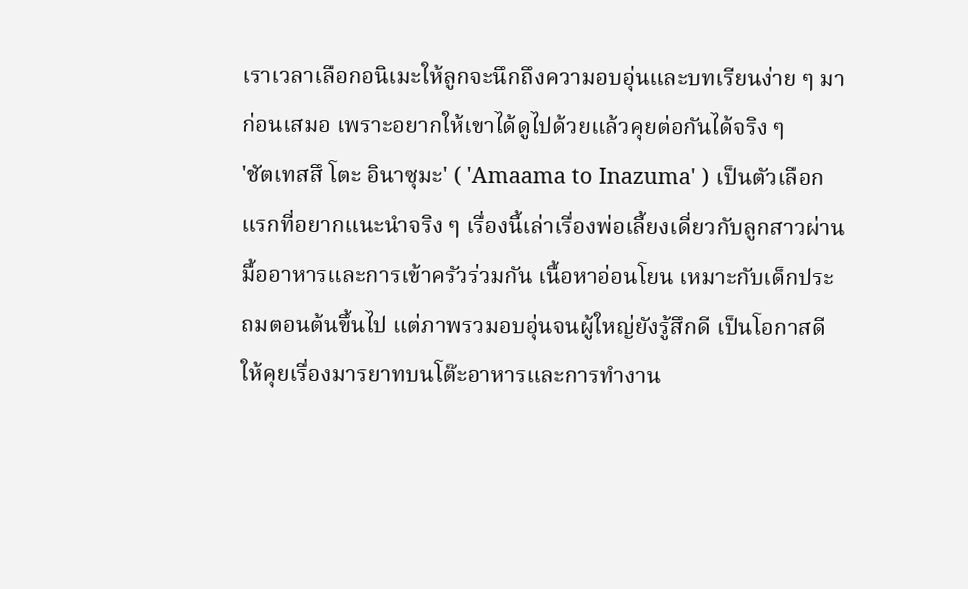เราเวลาเลือกอนิเมะให้ลูกจะนึกถึงความอบอุ่นและบทเรียนง่าย ๆ มาก่อนเสมอ เพราะอยากให้เขาได้ดูไปด้วยแล้วคุยต่อกันได้จริง ๆ
'ชัตเทสสึ โตะ อินาซุมะ' ( 'Amaama to Inazuma' ) เป็นตัวเลือกแรกที่อยากแนะนำจริง ๆ เรื่องนี้เล่าเรื่องพ่อเลี้ยงเดี่ยวกับลูกสาวผ่านมื้ออาหารและการเข้าครัวร่วมกัน เนื้อหาอ่อนโยน เหมาะกับเด็กประถมตอนต้นขึ้นไป แต่ภาพรวมอบอุ่นจนผู้ใหญ่ยังรู้สึกดี เป็นโอกาสดีให้คุยเรื่องมารยาทบนโต๊ะอาหารและการทำงาน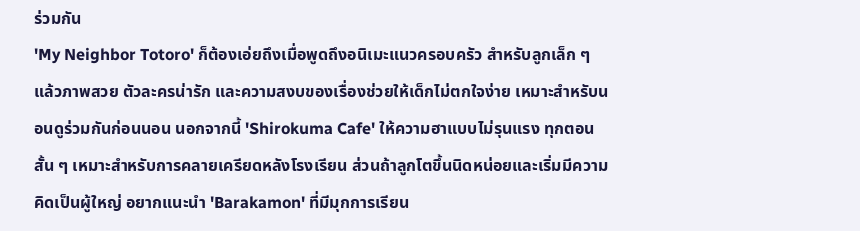ร่วมกัน
'My Neighbor Totoro' ก็ต้องเอ่ยถึงเมื่อพูดถึงอนิเมะแนวครอบครัว สำหรับลูกเล็ก ๆ แล้วภาพสวย ตัวละครน่ารัก และความสงบของเรื่องช่วยให้เด็กไม่ตกใจง่าย เหมาะสำหรับนอนดูร่วมกันก่อนนอน นอกจากนี้ 'Shirokuma Cafe' ให้ความฮาแบบไม่รุนแรง ทุกตอนสั้น ๆ เหมาะสำหรับการคลายเครียดหลังโรงเรียน ส่วนถ้าลูกโตขึ้นนิดหน่อยและเริ่มมีความคิดเป็นผู้ใหญ่ อยากแนะนำ 'Barakamon' ที่มีมุกการเรียน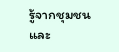รู้จากชุมชนและ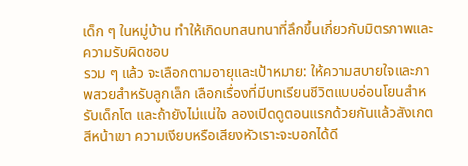เด็ก ๆ ในหมู่บ้าน ทำให้เกิดบทสนทนาที่ลึกขึ้นเกี่ยวกับมิตรภาพและความรับผิดชอบ
รวม ๆ แล้ว จะเลือกตามอายุและเป้าหมาย: ให้ความสบายใจและภาพสวยสำหรับลูกเล็ก เลือกเรื่องที่มีบทเรียนชีวิตแบบอ่อนโยนสำหรับเด็กโต และถ้ายังไม่แน่ใจ ลองเปิดดูตอนแรกด้วยกันแล้วสังเกตสีหน้าเขา ความเงียบหรือเสียงหัวเราะจะบอกได้ดี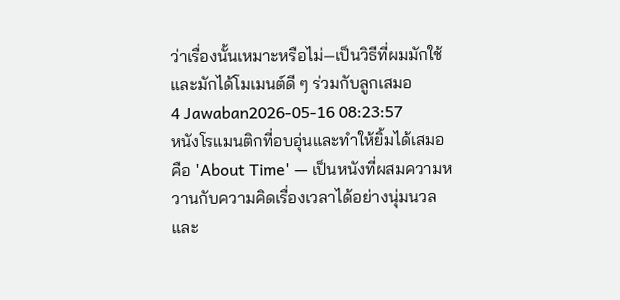ว่าเรื่องนั้นเหมาะหรือไม่—เป็นวิธีที่ผมมักใช้และมักได้โมเมนต์ดี ๆ ร่วมกับลูกเสมอ
4 Jawaban2026-05-16 08:23:57
หนังโรแมนติกที่อบอุ่นและทำให้ยิ้มได้เสมอคือ 'About Time' — เป็นหนังที่ผสมความหวานกับความคิดเรื่องเวลาได้อย่างนุ่มนวลและ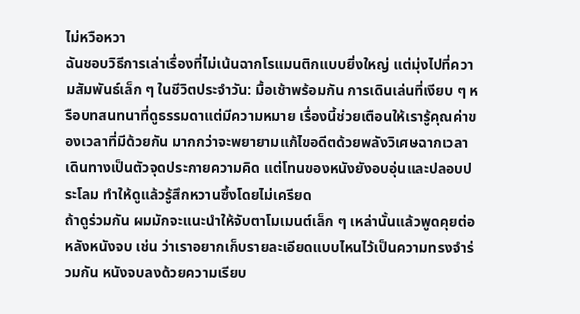ไม่หวือหวา
ฉันชอบวิธีการเล่าเรื่องที่ไม่เน้นฉากโรแมนติกแบบยิ่งใหญ่ แต่มุ่งไปที่ความสัมพันธ์เล็ก ๆ ในชีวิตประจำวัน: มื้อเช้าพร้อมกัน การเดินเล่นที่เงียบ ๆ หรือบทสนทนาที่ดูธรรมดาแต่มีความหมาย เรื่องนี้ช่วยเตือนให้เรารู้คุณค่าของเวลาที่มีด้วยกัน มากกว่าจะพยายามแก้ไขอดีตด้วยพลังวิเศษฉากเวลาเดินทางเป็นตัวจุดประกายความคิด แต่โทนของหนังยังอบอุ่นและปลอบประโลม ทำให้ดูแล้วรู้สึกหวานซึ้งโดยไม่เครียด
ถ้าดูร่วมกัน ผมมักจะแนะนำให้จับตาโมเมนต์เล็ก ๆ เหล่านั้นแล้วพูดคุยต่อหลังหนังจบ เช่น ว่าเราอยากเก็บรายละเอียดแบบไหนไว้เป็นความทรงจำร่วมกัน หนังจบลงด้วยความเรียบ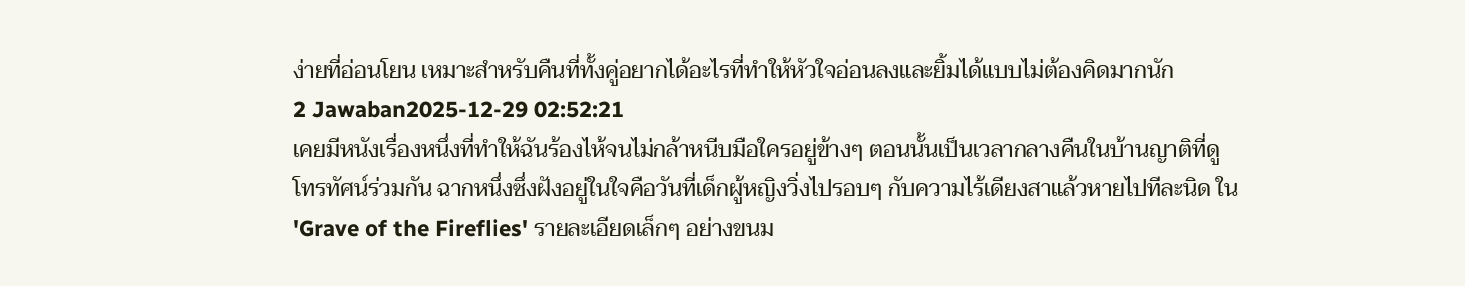ง่ายที่อ่อนโยน เหมาะสำหรับคืนที่ทั้งคู่อยากได้อะไรที่ทำให้หัวใจอ่อนลงและยิ้มได้แบบไม่ต้องคิดมากนัก
2 Jawaban2025-12-29 02:52:21
เคยมีหนังเรื่องหนึ่งที่ทำให้ฉันร้องไห้จนไม่กล้าหนีบมือใครอยู่ข้างๆ ตอนนั้นเป็นเวลากลางคืนในบ้านญาติที่ดูโทรทัศน์ร่วมกัน ฉากหนึ่งซึ่งฝังอยู่ในใจคือวันที่เด็กผู้หญิงวิ่งไปรอบๆ กับความไร้เดียงสาแล้วหายไปทีละนิด ใน 'Grave of the Fireflies' รายละเอียดเล็กๆ อย่างขนม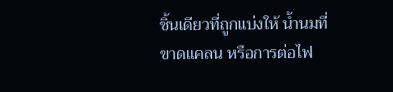ชิ้นเดียวที่ถูกแบ่งให้ น้ำนมที่ขาดแคลน หรือการต่อไฟ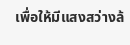เพื่อให้มีแสงสว่างล้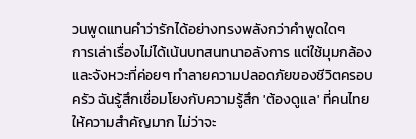วนพูดแทนคำว่ารักได้อย่างทรงพลังกว่าคำพูดใดๆ
การเล่าเรื่องไม่ได้เน้นบทสนทนาอลังการ แต่ใช้มุมกล้องและจังหวะที่ค่อยๆ ทำลายความปลอดภัยของชีวิตครอบครัว ฉันรู้สึกเชื่อมโยงกับความรู้สึก 'ต้องดูแล' ที่คนไทยให้ความสำคัญมาก ไม่ว่าจะ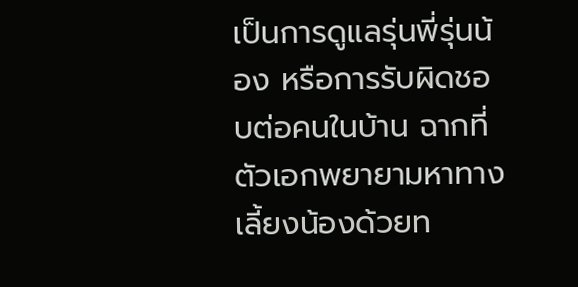เป็นการดูแลรุ่นพี่รุ่นน้อง หรือการรับผิดชอบต่อคนในบ้าน ฉากที่ตัวเอกพยายามหาทางเลี้ยงน้องด้วยท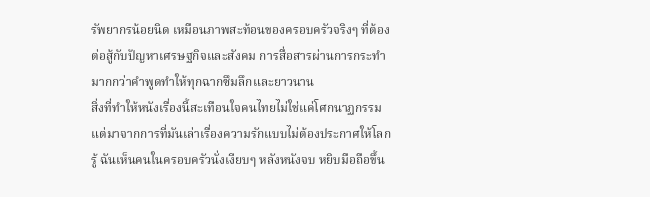รัพยากรน้อยนิด เหมือนภาพสะท้อนของครอบครัวจริงๆ ที่ต้องต่อสู้กับปัญหาเศรษฐกิจและสังคม การสื่อสารผ่านการกระทำมากกว่าคำพูดทำให้ทุกฉากซึมลึกและยาวนาน
สิ่งที่ทำให้หนังเรื่องนี้สะเทือนใจคนไทยไม่ใช่แค่โศกนาฏกรรม แต่มาจากการที่มันเล่าเรื่องความรักแบบไม่ต้องประกาศให้โลกรู้ ฉันเห็นคนในครอบครัวนั่งเงียบๆ หลังหนังจบ หยิบมือถือขึ้น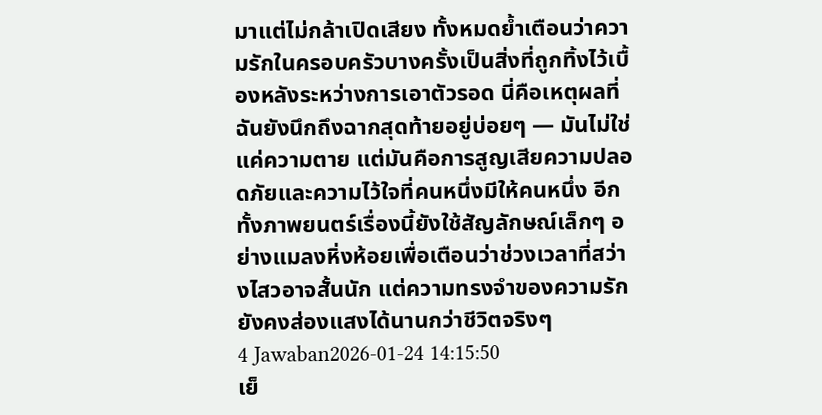มาแต่ไม่กล้าเปิดเสียง ทั้งหมดย้ำเตือนว่าความรักในครอบครัวบางครั้งเป็นสิ่งที่ถูกทิ้งไว้เบื้องหลังระหว่างการเอาตัวรอด นี่คือเหตุผลที่ฉันยังนึกถึงฉากสุดท้ายอยู่บ่อยๆ — มันไม่ใช่แค่ความตาย แต่มันคือการสูญเสียความปลอดภัยและความไว้ใจที่คนหนึ่งมีให้คนหนึ่ง อีกทั้งภาพยนตร์เรื่องนี้ยังใช้สัญลักษณ์เล็กๆ อย่างแมลงหิ่งห้อยเพื่อเตือนว่าช่วงเวลาที่สว่างไสวอาจสั้นนัก แต่ความทรงจำของความรักยังคงส่องแสงได้นานกว่าชีวิตจริงๆ
4 Jawaban2026-01-24 14:15:50
เย็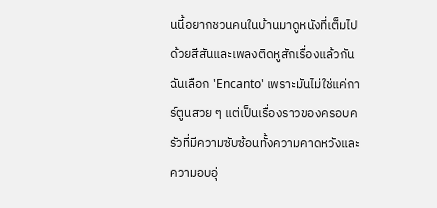นนี้อยากชวนคนในบ้านมาดูหนังที่เต็มไปด้วยสีสันและเพลงติดหูสักเรื่องแล้วกัน ฉันเลือก 'Encanto' เพราะมันไม่ใช่แค่การ์ตูนสวย ๆ แต่เป็นเรื่องราวของครอบครัวที่มีความซับซ้อนทั้งความคาดหวังและความอบอุ่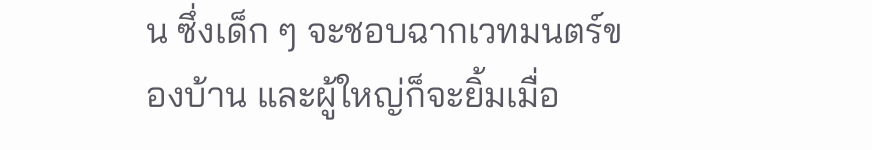น ซึ่งเด็ก ๆ จะชอบฉากเวทมนตร์ของบ้าน และผู้ใหญ่ก็จะยิ้มเมื่อ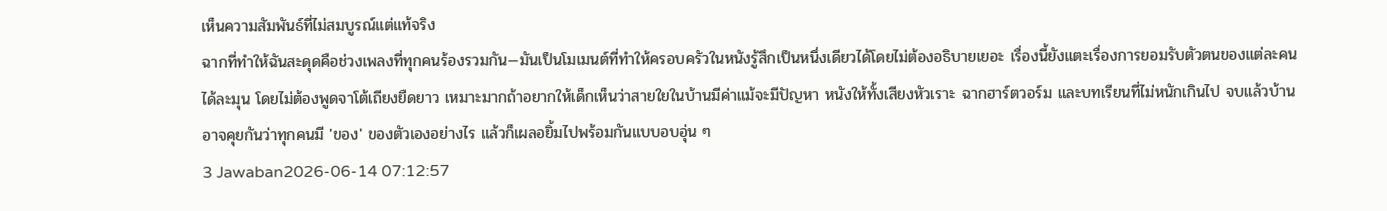เห็นความสัมพันธ์ที่ไม่สมบูรณ์แต่แท้จริง
ฉากที่ทำให้ฉันสะดุดคือช่วงเพลงที่ทุกคนร้องรวมกัน—มันเป็นโมเมนต์ที่ทำให้ครอบครัวในหนังรู้สึกเป็นหนึ่งเดียวได้โดยไม่ต้องอธิบายเยอะ เรื่องนี้ยังแตะเรื่องการยอมรับตัวตนของแต่ละคนได้ละมุน โดยไม่ต้องพูดจาโต้เถียงยืดยาว เหมาะมากถ้าอยากให้เด็กเห็นว่าสายใยในบ้านมีค่าแม้จะมีปัญหา หนังให้ทั้งเสียงหัวเราะ ฉากฮาร์ตวอร์ม และบทเรียนที่ไม่หนักเกินไป จบแล้วบ้านอาจคุยกันว่าทุกคนมี 'ของ' ของตัวเองอย่างไร แล้วก็เผลอยิ้มไปพร้อมกันแบบอบอุ่น ๆ
3 Jawaban2026-06-14 07:12:57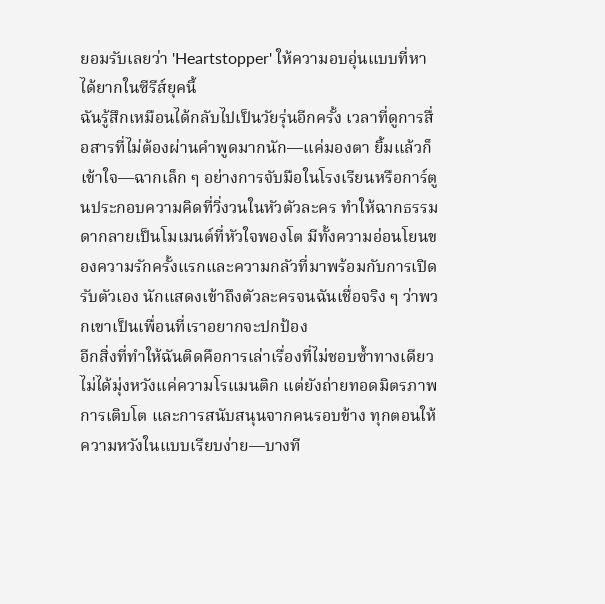ยอมรับเลยว่า 'Heartstopper' ให้ความอบอุ่นแบบที่หาได้ยากในซีรีส์ยุคนี้
ฉันรู้สึกเหมือนได้กลับไปเป็นวัยรุ่นอีกครั้ง เวลาที่ดูการสื่อสารที่ไม่ต้องผ่านคำพูดมากนัก—แค่มองตา ยิ้มแล้วก็เข้าใจ—ฉากเล็ก ๆ อย่างการจับมือในโรงเรียนหรือการ์ตูนประกอบความคิดที่วิ่งวนในหัวตัวละคร ทำให้ฉากธรรมดากลายเป็นโมเมนต์ที่หัวใจพองโต มีทั้งความอ่อนโยนของความรักครั้งแรกและความกลัวที่มาพร้อมกับการเปิดรับตัวเอง นักแสดงเข้าถึงตัวละครจนฉันเชื่อจริง ๆ ว่าพวกเขาเป็นเพื่อนที่เราอยากจะปกป้อง
อีกสิ่งที่ทำให้ฉันติดคือการเล่าเรื่องที่ไม่ชอบซ้ำทางเดียว ไม่ได้มุ่งหวังแค่ความโรแมนติก แต่ยังถ่ายทอดมิตรภาพ การเติบโต และการสนับสนุนจากคนรอบข้าง ทุกตอนให้ความหวังในแบบเรียบง่าย—บางที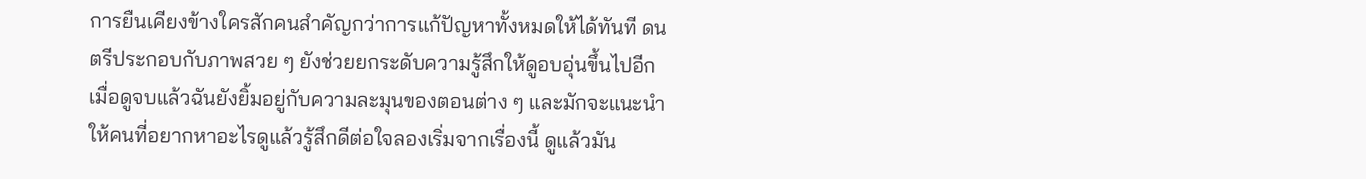การยืนเคียงข้างใครสักคนสำคัญกว่าการแก้ปัญหาทั้งหมดให้ได้ทันที ดนตรีประกอบกับภาพสวย ๆ ยังช่วยยกระดับความรู้สึกให้ดูอบอุ่นขึ้นไปอีก
เมื่อดูจบแล้วฉันยังยิ้มอยู่กับความละมุนของตอนต่าง ๆ และมักจะแนะนำให้คนที่อยากหาอะไรดูแล้วรู้สึกดีต่อใจลองเริ่มจากเรื่องนี้ ดูแล้วมัน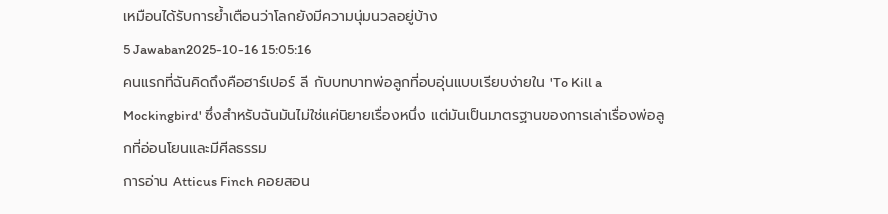เหมือนได้รับการย้ำเตือนว่าโลกยังมีความนุ่มนวลอยู่บ้าง
5 Jawaban2025-10-16 15:05:16
คนแรกที่ฉันคิดถึงคือฮาร์เปอร์ ลี กับบทบาทพ่อลูกที่อบอุ่นแบบเรียบง่ายใน 'To Kill a Mockingbird' ซึ่งสำหรับฉันมันไม่ใช่แค่นิยายเรื่องหนึ่ง แต่มันเป็นมาตรฐานของการเล่าเรื่องพ่อลูกที่อ่อนโยนและมีศีลธรรม
การอ่าน Atticus Finch คอยสอน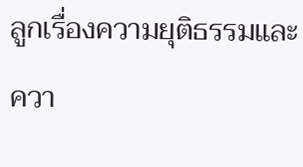ลูกเรื่องความยุติธรรมและควา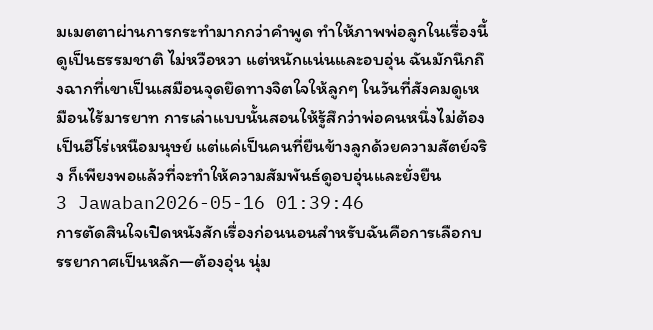มเมตตาผ่านการกระทำมากกว่าคำพูด ทำให้ภาพพ่อลูกในเรื่องนี้ดูเป็นธรรมชาติ ไม่หวือหวา แต่หนักแน่นและอบอุ่น ฉันมักนึกถึงฉากที่เขาเป็นเสมือนจุดยึดทางจิตใจให้ลูกๆ ในวันที่สังคมดูเหมือนไร้มารยาท การเล่าแบบนั้นสอนให้รู้สึกว่าพ่อคนหนึ่งไม่ต้องเป็นฮีโร่เหนือมนุษย์ แต่แค่เป็นคนที่ยืนข้างลูกด้วยความสัตย์จริง ก็เพียงพอแล้วที่จะทำให้ความสัมพันธ์ดูอบอุ่นและยั่งยืน
3 Jawaban2026-05-16 01:39:46
การตัดสินใจเปิดหนังสักเรื่องก่อนนอนสำหรับฉันคือการเลือกบรรยากาศเป็นหลัก—ต้องอุ่น นุ่ม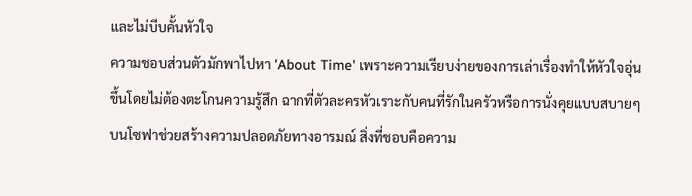และไม่บีบคั้นหัวใจ
ความชอบส่วนตัวมักพาไปหา 'About Time' เพราะความเรียบง่ายของการเล่าเรื่องทำให้หัวใจอุ่นขึ้นโดยไม่ต้องตะโกนความรู้สึก ฉากที่ตัวละครหัวเราะกับคนที่รักในครัวหรือการนั่งคุยแบบสบายๆ บนโซฟาช่วยสร้างความปลอดภัยทางอารมณ์ สิ่งที่ชอบคือความ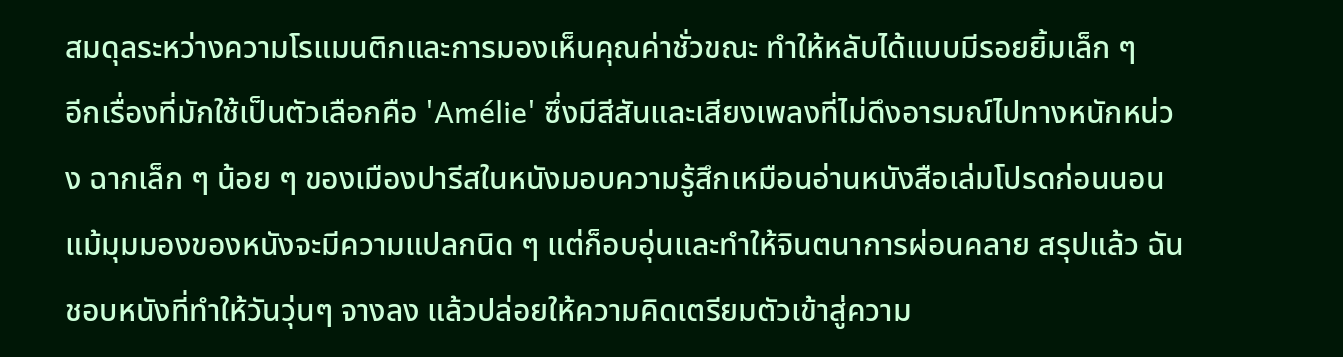สมดุลระหว่างความโรแมนติกและการมองเห็นคุณค่าชั่วขณะ ทำให้หลับได้แบบมีรอยยิ้มเล็ก ๆ
อีกเรื่องที่มักใช้เป็นตัวเลือกคือ 'Amélie' ซึ่งมีสีสันและเสียงเพลงที่ไม่ดึงอารมณ์ไปทางหนักหน่วง ฉากเล็ก ๆ น้อย ๆ ของเมืองปารีสในหนังมอบความรู้สึกเหมือนอ่านหนังสือเล่มโปรดก่อนนอน แม้มุมมองของหนังจะมีความแปลกนิด ๆ แต่ก็อบอุ่นและทำให้จินตนาการผ่อนคลาย สรุปแล้ว ฉันชอบหนังที่ทำให้วันวุ่นๆ จางลง แล้วปล่อยให้ความคิดเตรียมตัวเข้าสู่ความ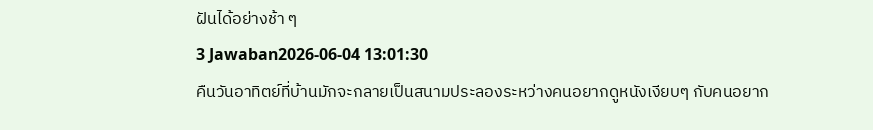ฝันได้อย่างช้า ๆ
3 Jawaban2026-06-04 13:01:30
คืนวันอาทิตย์ที่บ้านมักจะกลายเป็นสนามประลองระหว่างคนอยากดูหนังเงียบๆ กับคนอยาก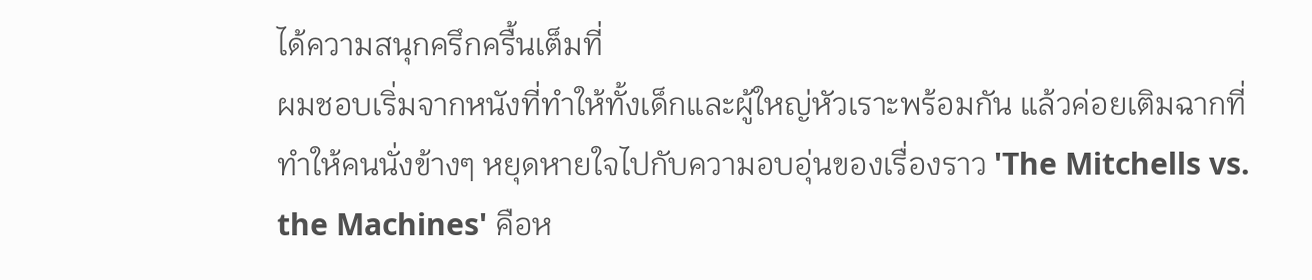ได้ความสนุกครึกครื้นเต็มที่
ผมชอบเริ่มจากหนังที่ทำให้ทั้งเด็กและผู้ใหญ่หัวเราะพร้อมกัน แล้วค่อยเติมฉากที่ทำให้คนนั่งข้างๆ หยุดหายใจไปกับความอบอุ่นของเรื่องราว 'The Mitchells vs. the Machines' คือห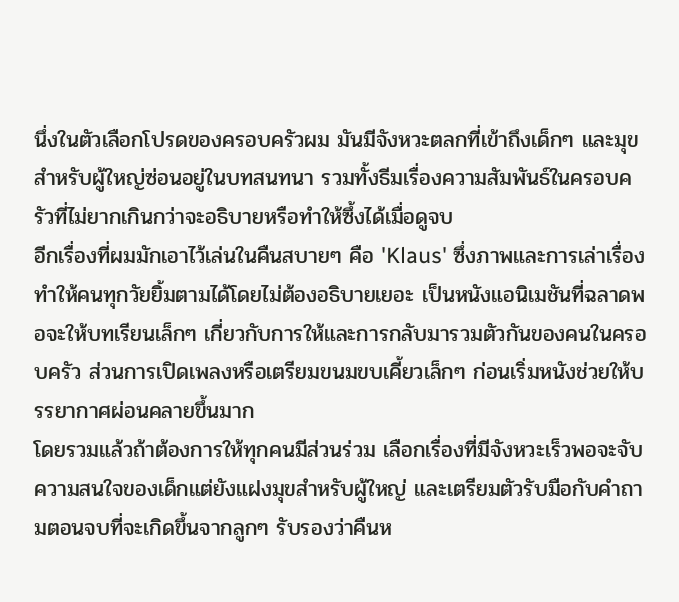นึ่งในตัวเลือกโปรดของครอบครัวผม มันมีจังหวะตลกที่เข้าถึงเด็กๆ และมุขสำหรับผู้ใหญ่ซ่อนอยู่ในบทสนทนา รวมทั้งธีมเรื่องความสัมพันธ์ในครอบครัวที่ไม่ยากเกินกว่าจะอธิบายหรือทำให้ซึ้งได้เมื่อดูจบ
อีกเรื่องที่ผมมักเอาไว้เล่นในคืนสบายๆ คือ 'Klaus' ซึ่งภาพและการเล่าเรื่องทำให้คนทุกวัยยิ้มตามได้โดยไม่ต้องอธิบายเยอะ เป็นหนังแอนิเมชันที่ฉลาดพอจะให้บทเรียนเล็กๆ เกี่ยวกับการให้และการกลับมารวมตัวกันของคนในครอบครัว ส่วนการเปิดเพลงหรือเตรียมขนมขบเคี้ยวเล็กๆ ก่อนเริ่มหนังช่วยให้บรรยากาศผ่อนคลายขึ้นมาก
โดยรวมแล้วถ้าต้องการให้ทุกคนมีส่วนร่วม เลือกเรื่องที่มีจังหวะเร็วพอจะจับความสนใจของเด็กแต่ยังแฝงมุขสำหรับผู้ใหญ่ และเตรียมตัวรับมือกับคำถามตอนจบที่จะเกิดขึ้นจากลูกๆ รับรองว่าคืนห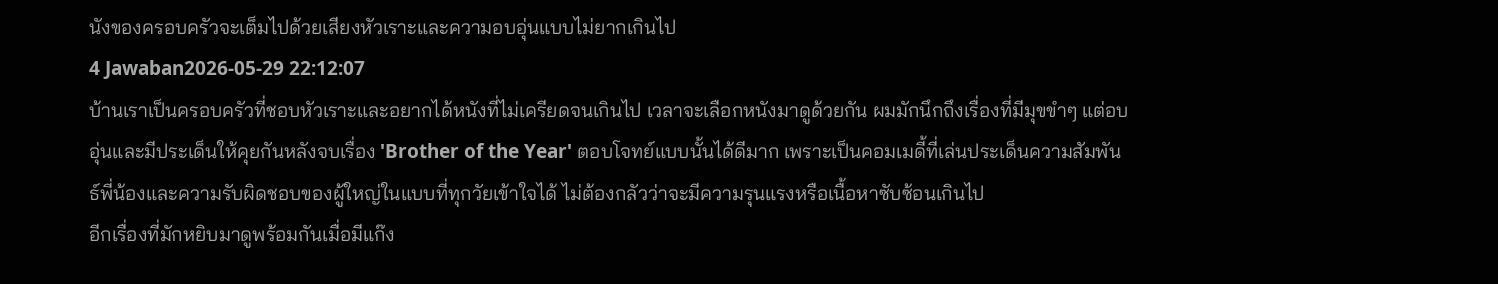นังของครอบครัวจะเต็มไปด้วยเสียงหัวเราะและความอบอุ่นแบบไม่ยากเกินไป
4 Jawaban2026-05-29 22:12:07
บ้านเราเป็นครอบครัวที่ชอบหัวเราะและอยากได้หนังที่ไม่เครียดจนเกินไป เวลาจะเลือกหนังมาดูด้วยกัน ผมมักนึกถึงเรื่องที่มีมุขขำๆ แต่อบอุ่นและมีประเด็นให้คุยกันหลังจบเรื่อง 'Brother of the Year' ตอบโจทย์แบบนั้นได้ดีมาก เพราะเป็นคอมเมดี้ที่เล่นประเด็นความสัมพันธ์พี่น้องและความรับผิดชอบของผู้ใหญ่ในแบบที่ทุกวัยเข้าใจได้ ไม่ต้องกลัวว่าจะมีความรุนแรงหรือเนื้อหาซับซ้อนเกินไป
อีกเรื่องที่มักหยิบมาดูพร้อมกันเมื่อมีแก๊ง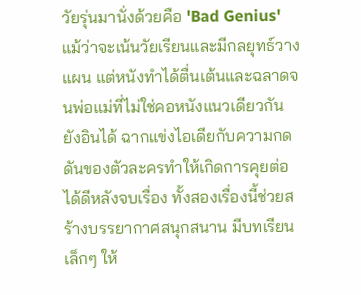วัยรุ่นมานั่งด้วยคือ 'Bad Genius' แม้ว่าจะเน้นวัยเรียนและมีกลยุทธ์วางแผน แต่หนังทำได้ตื่นเต้นและฉลาดจนพ่อแม่ที่ไม่ใช่คอหนังแนวเดียวกันยังอินได้ ฉากแข่งไอเดียกับความกดดันของตัวละครทำให้เกิดการคุยต่อได้ดีหลังจบเรื่อง ทั้งสองเรื่องนี้ช่วยสร้างบรรยากาศสนุกสนาน มีบทเรียนเล็กๆ ให้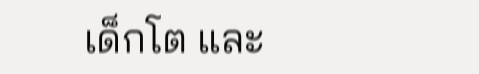เด็กโต และ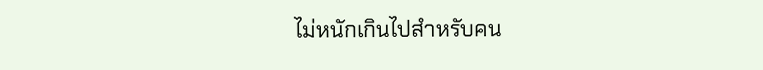ไม่หนักเกินไปสำหรับคน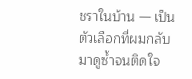ชราในบ้าน — เป็นตัวเลือกที่ผมกลับมาดูซ้ำจนติดใจ